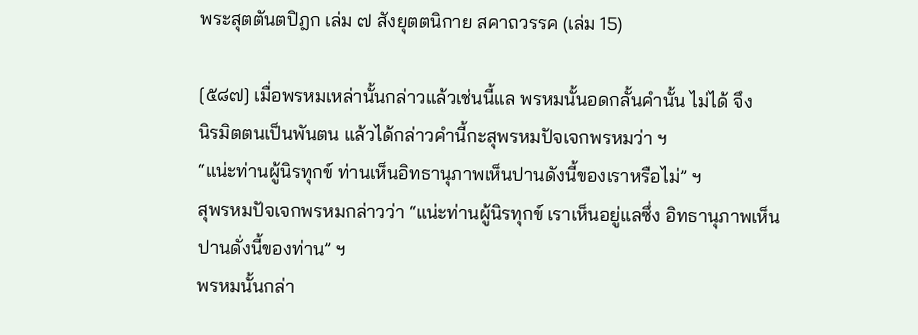พระสุตตันตปิฎก เล่ม ๗ สังยุตตนิกาย สคาถวรรค (เล่ม 15)

[๕๘๗] เมื่อพรหมเหล่านั้นกล่าวแล้วเช่นนี้แล พรหมนั้นอดกลั้นคำนั้น ไม่ได้ จึง
นิรมิตตนเป็นพันตน แล้วได้กล่าวคำนี้กะสุพรหมปัจเจกพรหมว่า ฯ
“แน่ะท่านผู้นิรทุกข์ ท่านเห็นอิทธานุภาพเห็นปานดังนี้ของเราหรือไม่” ฯ
สุพรหมปัจเจกพรหมกล่าวว่า “แน่ะท่านผู้นิรทุกข์ เราเห็นอยู่แลซึ่ง อิทธานุภาพเห็น
ปานดั่งนี้ของท่าน” ฯ
พรหมนั้นกล่า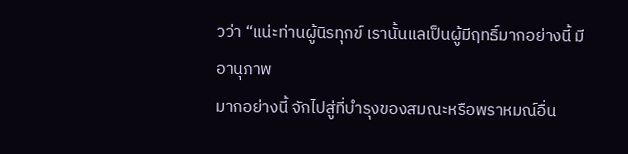วว่า “แน่ะท่านผู้นิรทุกข์ เรานั้นแลเป็นผู้มีฤทธิ์มากอย่างนี้ มีอานุภาพ
มากอย่างนี้ จักไปสู่ที่บำรุงของสมณะหรือพราหมณ์อื่น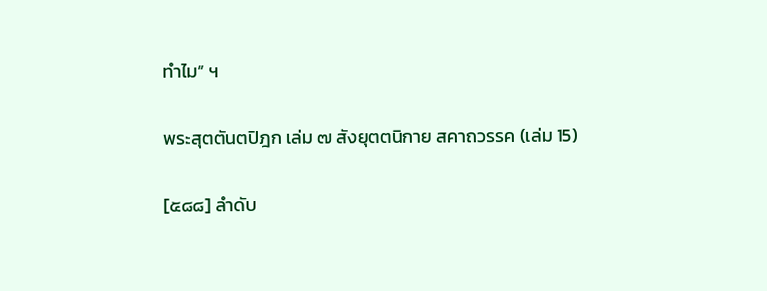ทำไม” ฯ

พระสุตตันตปิฎก เล่ม ๗ สังยุตตนิกาย สคาถวรรค (เล่ม 15)

[๕๘๘] ลำดับ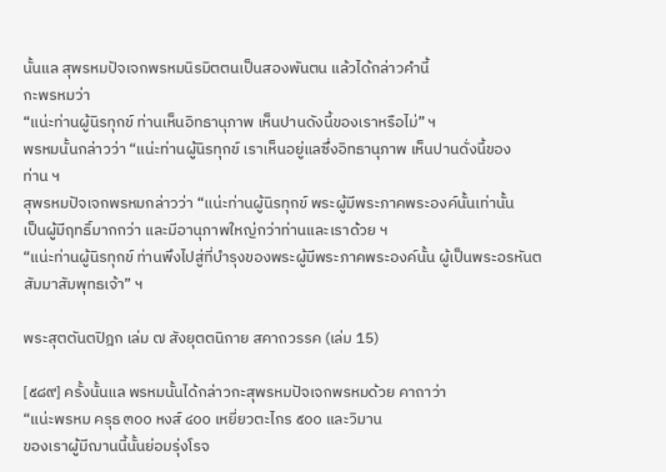นั้นแล สุพรหมปัจเจกพรหมนิรมิตตนเป็นสองพันตน แล้วได้กล่าวคำนี้
กะพรหมว่า
“แน่ะท่านผู้นิรทุกข์ ท่านเห็นอิทธานุภาพ เห็นปานดังนี้ของเราหรือไม่” ฯ
พรหมนั้นกล่าวว่า “แน่ะท่านผู้นิรทุกข์ เราเห็นอยู่แลซึ่งอิทธานุภาพ เห็นปานดั่งนี้ของ
ท่าน ฯ
สุพรหมปัจเจกพรหมกล่าวว่า “แน่ะท่านผู้นิรทุกข์ พระผู้มีพระภาคพระองค์นั้นเท่านั้น
เป็นผู้มีฤทธิ์มากกว่า และมีอานุภาพใหญ่กว่าท่านและเราด้วย ฯ
“แน่ะท่านผู้นิรทุกข์ ท่านพึงไปสู่ที่บำรุงของพระผู้มีพระภาคพระองค์นั้น ผู้เป็นพระอรหันต
สัมมาสัมพุทธเจ้า” ฯ

พระสุตตันตปิฎก เล่ม ๗ สังยุตตนิกาย สคาถวรรค (เล่ม 15)

[๕๘๙] ครั้งนั้นแล พรหมนั้นได้กล่าวกะสุพรหมปัจเจกพรหมด้วย คาถาว่า
“แน่ะพรหม ครุธ ๓๐๐ หงส์ ๔๐๐ เหยี่ยวตะไกร ๕๐๐ และวิมาน
ของเราผู้มีฌานนี้นั้นย่อมรุ่งโรจ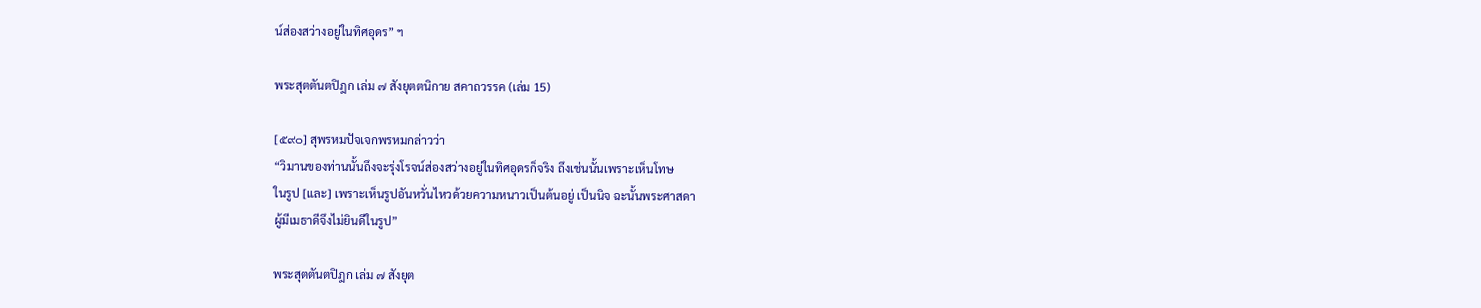น์ส่องสว่างอยู่ในทิศอุดร” ฯ

พระสุตตันตปิฎก เล่ม ๗ สังยุตตนิกาย สคาถวรรค (เล่ม 15)

[๕๙๐] สุพรหมปัจเจกพรหมกล่าวว่า
“วิมานของท่านนั้นถึงจะรุ่งโรจน์ส่องสว่างอยู่ในทิศอุดรก็จริง ถึงเช่นนั้นเพราะเห็นโทษ
ในรูป [และ] เพราะเห็นรูปอันหวั่นไหวด้วยความหนาวเป็นต้นอยู่ เป็นนิจ ฉะนั้นพระศาสดา
ผู้มีเมธาดีจึงไม่ยินดีในรูป”

พระสุตตันตปิฎก เล่ม ๗ สังยุต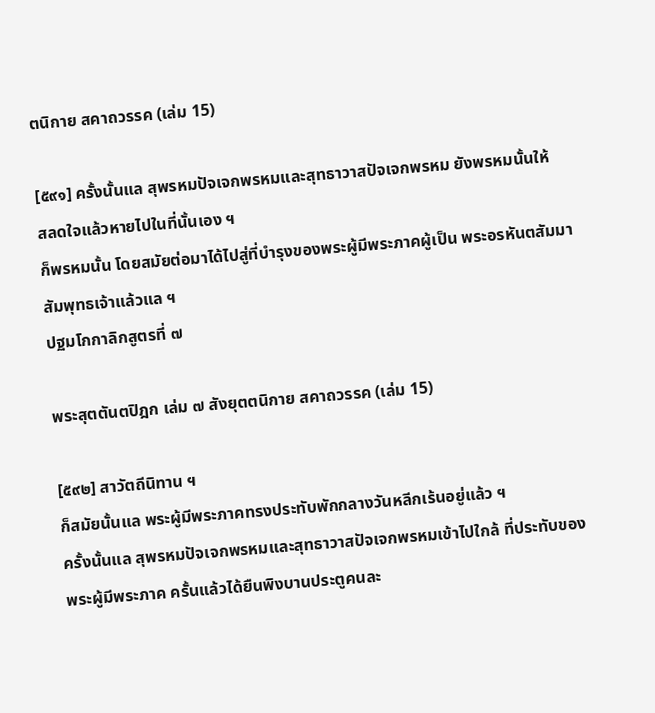ตนิกาย สคาถวรรค (เล่ม 15)

[๕๙๑] ครั้งนั้นแล สุพรหมปัจเจกพรหมและสุทธาวาสปัจเจกพรหม ยังพรหมนั้นให้
สลดใจแล้วหายไปในที่นั้นเอง ฯ
ก็พรหมนั้น โดยสมัยต่อมาได้ไปสู่ที่บำรุงของพระผู้มีพระภาคผู้เป็น พระอรหันตสัมมา
สัมพุทธเจ้าแล้วแล ฯ
ปฐมโกกาลิกสูตรที่ ๗

พระสุตตันตปิฎก เล่ม ๗ สังยุตตนิกาย สคาถวรรค (เล่ม 15)

[๕๙๒] สาวัตถีนิทาน ฯ
ก็สมัยนั้นแล พระผู้มีพระภาคทรงประทับพักกลางวันหลีกเร้นอยู่แล้ว ฯ
ครั้งนั้นแล สุพรหมปัจเจกพรหมและสุทธาวาสปัจเจกพรหมเข้าไปใกล้ ที่ประทับของ
พระผู้มีพระภาค ครั้นแล้วได้ยืนพิงบานประตูคนละ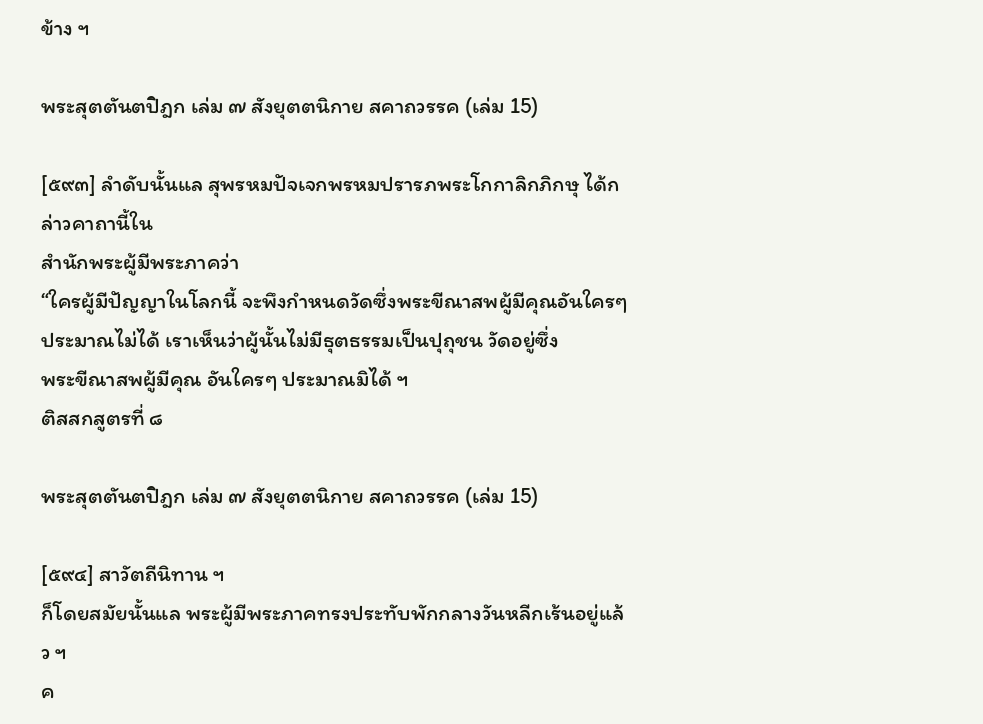ข้าง ฯ

พระสุตตันตปิฎก เล่ม ๗ สังยุตตนิกาย สคาถวรรค (เล่ม 15)

[๕๙๓] ลำดับนั้นแล สุพรหมปัจเจกพรหมปรารภพระโกกาลิกภิกษุ ได้กล่าวคาถานี้ใน
สำนักพระผู้มีพระภาคว่า
“ใครผู้มีปัญญาในโลกนี้ จะพึงกำหนดวัดซึ่งพระขีณาสพผู้มีคุณอันใครๆ
ประมาณไม่ได้ เราเห็นว่าผู้นั้นไม่มีธุตธรรมเป็นปุถุชน วัดอยู่ซึ่ง
พระขีณาสพผู้มีคุณ อันใครๆ ประมาณมิได้ ฯ
ติสสกสูตรที่ ๘

พระสุตตันตปิฎก เล่ม ๗ สังยุตตนิกาย สคาถวรรค (เล่ม 15)

[๕๙๔] สาวัตถีนิทาน ฯ
ก็โดยสมัยนั้นแล พระผู้มีพระภาคทรงประทับพักกลางวันหลีกเร้นอยู่แล้ว ฯ
ค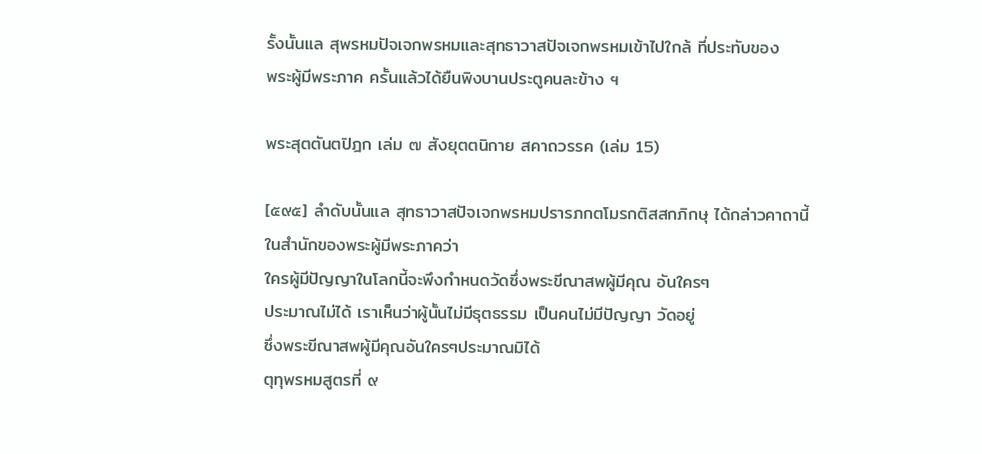รั้งนั้นแล สุพรหมปัจเจกพรหมและสุทธาวาสปัจเจกพรหมเข้าไปใกล้ ที่ประทับของ
พระผู้มีพระภาค ครั้นแล้วได้ยืนพิงบานประตูคนละข้าง ฯ

พระสุตตันตปิฎก เล่ม ๗ สังยุตตนิกาย สคาถวรรค (เล่ม 15)

[๕๙๕] ลำดับนั้นแล สุทธาวาสปัจเจกพรหมปรารภกตโมรกติสสกภิกษุ ได้กล่าวคาถานี้
ในสำนักของพระผู้มีพระภาคว่า
ใครผู้มีปัญญาในโลกนี้จะพึงกำหนดวัดซึ่งพระขีณาสพผู้มีคุณ อันใครๆ
ประมาณไม่ได้ เราเห็นว่าผู้นั้นไม่มีธุตธรรม เป็นคนไม่มีปัญญา วัดอยู่
ซึ่งพระขีณาสพผู้มีคุณอันใครๆประมาณมิได้
ตุทุพรหมสูตรที่ ๙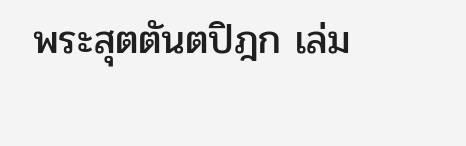พระสุตตันตปิฎก เล่ม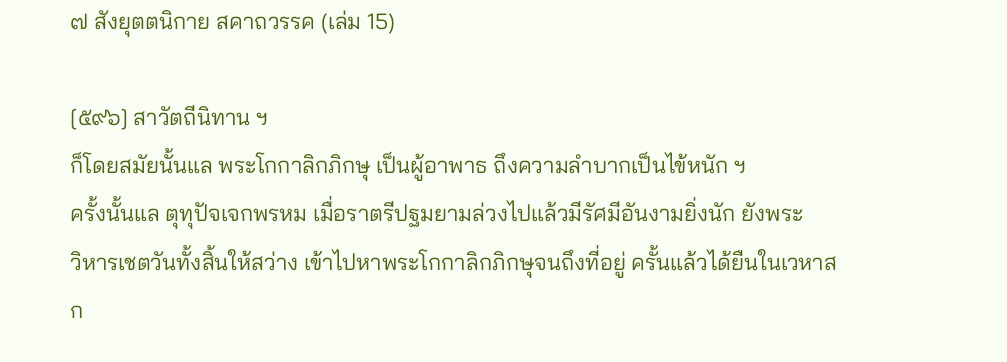๗ สังยุตตนิกาย สคาถวรรค (เล่ม 15)

[๕๙๖] สาวัตถีนิทาน ฯ
ก็โดยสมัยนั้นแล พระโกกาลิกภิกษุ เป็นผู้อาพาธ ถึงความลำบากเป็นไข้หนัก ฯ
ครั้งนั้นแล ตุทุปัจเจกพรหม เมื่อราตรีปฐมยามล่วงไปแล้วมีรัศมีอันงามยิ่งนัก ยังพระ
วิหารเชตวันทั้งสิ้นให้สว่าง เข้าไปหาพระโกกาลิกภิกษุจนถึงที่อยู่ ครั้นแล้วได้ยืนในเวหาส
ก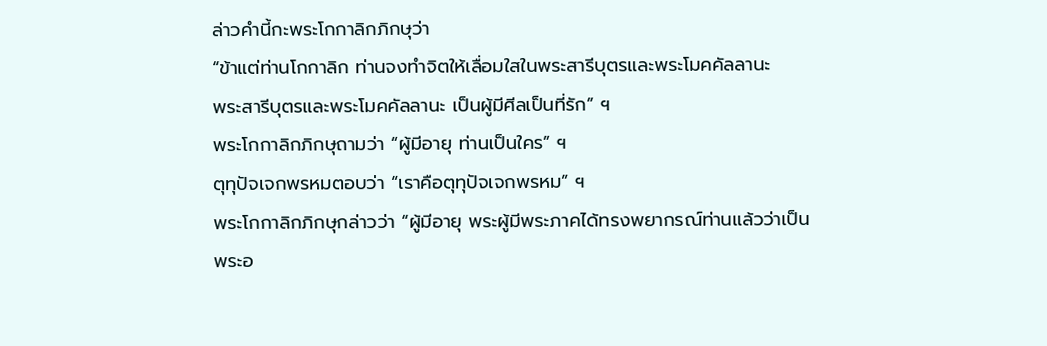ล่าวคำนี้กะพระโกกาลิกภิกษุว่า
“ข้าแต่ท่านโกกาลิก ท่านจงทำจิตให้เลื่อมใสในพระสารีบุตรและพระโมคคัลลานะ
พระสารีบุตรและพระโมคคัลลานะ เป็นผู้มีศีลเป็นที่รัก” ฯ
พระโกกาลิกภิกษุถามว่า “ผู้มีอายุ ท่านเป็นใคร” ฯ
ตุทุปัจเจกพรหมตอบว่า “เราคือตุทุปัจเจกพรหม” ฯ
พระโกกาลิกภิกษุกล่าวว่า “ผู้มีอายุ พระผู้มีพระภาคได้ทรงพยากรณ์ท่านแล้วว่าเป็น
พระอ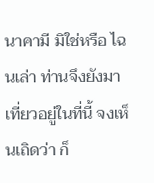นาคามี มิใช่หรือ ไฉนเล่า ท่านจึงยังมาเที่ยวอยู่ในที่นี้ จงเห็นเถิดว่า ก็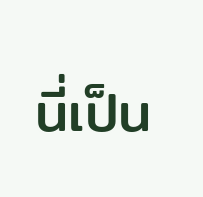นี่เป็น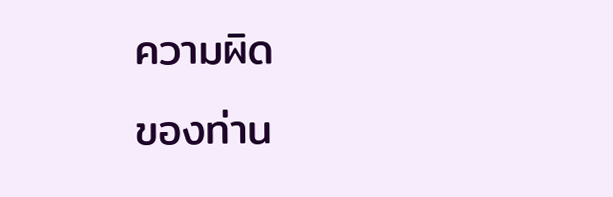ความผิด
ของท่าน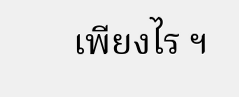เพียงไร ฯ